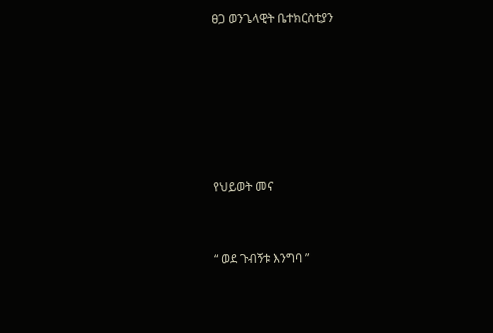ፀጋ ወንጌላዊት ቤተክርስቲያን






የህይወት መና


“ ወደ ጉብኝቱ እንግባ ”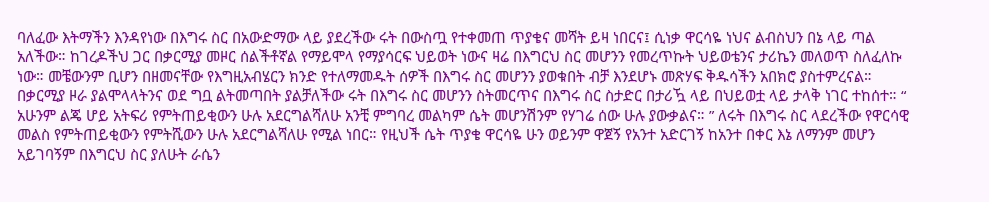ባለፈው እትማችን እንዳየነው በእግሩ ስር በአውድማው ላይ ያደረችው ሩት በውስጧ የተቀመጠ ጥያቄና መሻት ይዛ ነበርና፤ ሲነቃ ዋርሳዬ ነህና ልብስህን በኔ ላይ ጣል አለችው። ከገረዶችህ ጋር በቃርሚያ መዞር ሰልችቶኛል የማይሞላ የማያሳርፍ ህይወት ነውና ዛሬ በእግርህ ስር መሆንን የመረጥኩት ህይወቴንና ታሪኬን መለወጥ ስለፈለኩ ነው። መቼውንም ቢሆን በዘመናቸው የእግዚአብሄርን ክንድ የተለማመዱት ሰዎች በእግሩ ስር መሆንን ያወቁበት ብቻ እንደሆኑ መጽሃፍ ቅዱሳችን አበክሮ ያስተምረናል። በቃርሚያ ዞራ ያልሞላላትንና ወደ ግቧ ልትመጣበት ያልቻለችው ሩት በእግሩ ስር መሆንን ስትመርጥና በእግሩ ስር ስታድር በታሪዃ ላይ በህይወቷ ላይ ታላቅ ነገር ተከሰተ። “ አሁንም ልጄ ሆይ አትፍሪ የምትጠይቂውን ሁሉ አደርግልሻለሁ አንቺ ምግባረ መልካም ሴት መሆንሽንም የሃገሬ ሰው ሁሉ ያውቃልና። ” ለሩት በእግሩ ስር ላደረችው የዋርሳዊ መልስ የምትጠይቂውን የምትሺውን ሁሉ አደርግልሻለሁ የሚል ነበር። የዚህች ሴት ጥያቄ ዋርሳዬ ሁን ወይንም ዋጀኝ የአንተ አድርገኝ ከአንተ በቀር እኔ ለማንም መሆን አይገባኝም በእግርህ ስር ያለሁት ራሴን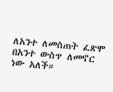ለአንተ ለመስጠት ፈጽሞ በአንተ ውስጥ ለመኖር ነው አለች።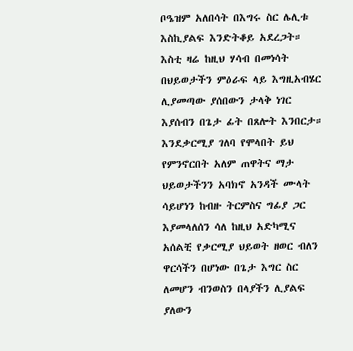ቦዔዝም አለበሳት በእግሩ ስር ሌሊቱ እስኪያልፍ እንድትቆይ አደረጋት። እስቲ ዛሬ ከዚህ ሃሳብ በመነሳት በህይወታችን ምዕራፍ ላይ እግዚአብሄር ሊያመጣው ያሰበውን ታላቅ ነገር እያሰብን በጌታ ፊት በጸሎት እንበርታ። እንደቃርሚያ ገለባ የሞላበት ይህ የምንኖርበት አለም ጠዋትና ማታ ህይወታችንን አባክኖ አንዳች ሙላት ሳይሆነን ከብዙ ትርምስና ግፊያ ጋር እያመላለሰን ሳለ ከዚህ አድካሚና አሰልቺ የቃርሚያ ህይወት ዘወር ብለን ዋርሳችን በሆነው በጌታ እግር ስር ለመሆን ብንወስን በላያችን ሊያልፍ ያለውን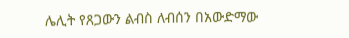ሌሊት የጸጋውን ልብስ ለብሰን በአውድማው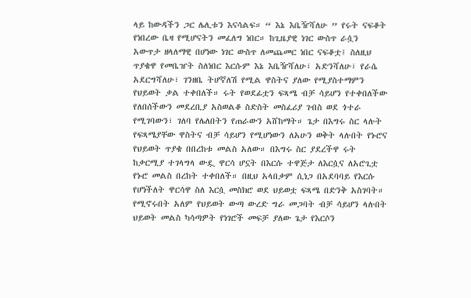ላይ ከውዳችን ጋር ሌሊቱን እናሳልፍ። “ እኔ እቤዥሻለሁ ” የሩት ናፍቆት የነበረው ቤዛ የሚሆናትን መፈለግ ነበር። ከጊዜያዊ ነገር ውስጥ ራሷን አውጥታ ዘላለማዊ በሆነው ነገር ውስጥ ለመጨመር ነበር ናፍቆቷ፤ ስለዚህ ጥያቄዋ የመቤዠት ስለነበር እርሱም እኔ እቤዥሻለሁ፣ አድንሻለሁ፣ የራሴ አደርግሻለሁ፣ ገንዘቤ ትሆኛለሽ የሚል ዋስትና ያለው የሚያስተማምን የህይወት ቃል ተቀበለች። ሩት የወደፊቷን ፍጻሜ ብቻ ሳይሆን የተቀበለችው የለበሰችውን መደረቢያ አስወልቆ ስድስት መስፈሪያ ገብስ ወደ ጎተራ የሚገባውን፣ ገለባ የሌለበትን የጠራውን አሸከማት። ጌታ በእግሩ ስር ላሉት የፍጻሜያቸው ዋስትና ብቻ ሳይሆን የሚሆነውን ለአሁን ወቅት ላሉበት የኑሮና የህይወት ጥያቄ በበረከቱ መልስ አለው። በእግሩ ስር ያደረችዋ ሩት ከቃርሚያ ተገላግላ ውዷ ዋርሳ ሆኗት በእርሱ ተዋጅታ ለእርሷና ለአሮጊቷ የኑሮ መልስ በረከት ተቀበለች። በዚህ አላበቃም ሲነጋ በአደባባይ የእርሱ የሆነችለት ዋርሳዋ ስለ እርሷ መስክሮ ወደ ህይወቷ ፍጻሜ በድንቅ አስገባት። የሚኖሩበት አለም የህይወት ውጣ ውረድ ግራ መጋባት ብቻ ሳይሆን ላሉበት ህይወት መልስ ካሳጣዎት የነገሮች መፍቻ ያለው ጌታ የእርሶን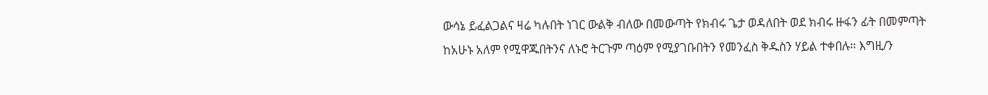ውሳኔ ይፈልጋልና ዛሬ ካሉበት ነገር ውልቅ ብለው በመውጣት የክብሩ ጌታ ወዳለበት ወደ ክብሩ ዙፋን ፊት በመምጣት ከአሁኑ አለም የሚዋጁበትንና ለኑሮ ትርጉም ጣዕም የሚያገቡበትን የመንፈስ ቅዱስን ሃይል ተቀበሉ። እግዚ/ን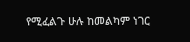የሚፈልጉ ሁሉ ከመልካም ነገር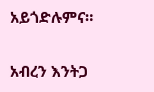አይጎድሉምና።

አብረን እንትጋ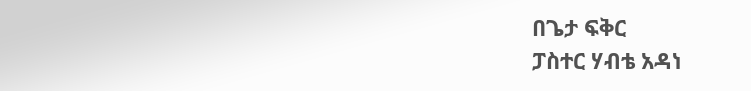በጌታ ፍቅር
ፓስተር ሃብቴ አዳነ